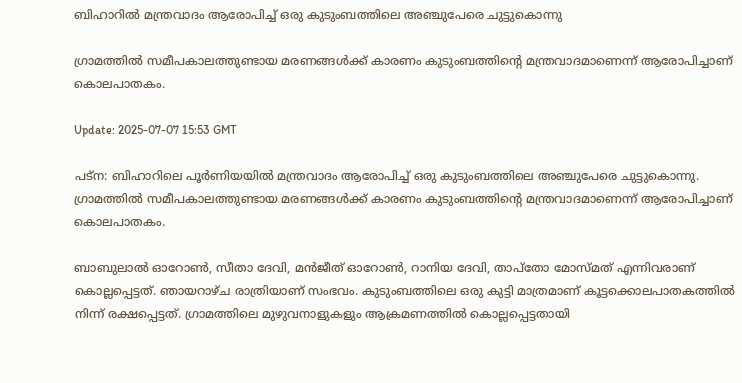ബിഹാറിൽ മന്ത്രവാദം ആരോപിച്ച് ഒരു കുടുംബത്തിലെ അഞ്ചുപേരെ ചുട്ടുകൊന്നു

ഗ്രാമത്തിൽ സമീപകാലത്തുണ്ടായ മരണങ്ങൾക്ക് കാരണം കുടുംബത്തിന്റെ മന്ത്രവാദമാണെന്ന് ആരോപിച്ചാണ് കൊലപാതകം.

Update: 2025-07-07 15:53 GMT

പട്‌ന: ബിഹാറിലെ പൂർണിയയിൽ മന്ത്രവാദം ആരോപിച്ച് ഒരു കുടുംബത്തിലെ അഞ്ചുപേരെ ചുട്ടുകൊന്നു. ഗ്രാമത്തിൽ സമീപകാലത്തുണ്ടായ മരണങ്ങൾക്ക് കാരണം കുടുംബത്തിന്റെ മന്ത്രവാദമാണെന്ന് ആരോപിച്ചാണ് കൊലപാതകം.

ബാബുലാൽ ഓറോൺ, സീതാ ദേവി, മൻജീത് ഓറോൺ, റാനിയ ദേവി, താപ്‌തോ മോസ്മത് എന്നിവരാണ് കൊല്ലപ്പെട്ടത്. ഞായറാഴ്ച രാത്രിയാണ് സംഭവം. കുടുംബത്തിലെ ഒരു കുട്ടി മാത്രമാണ് കൂട്ടക്കൊലപാതകത്തിൽ നിന്ന് രക്ഷപ്പെട്ടത്. ഗ്രാമത്തിലെ മുഴുവനാളുകളും ആക്രമണത്തിൽ കൊല്ലപ്പെട്ടതായി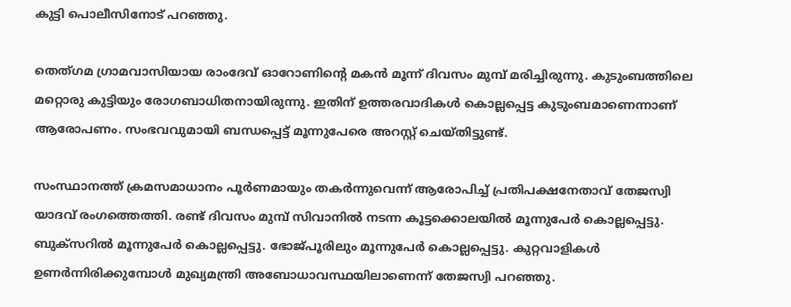കുട്ടി പൊലീസിനോട് പറഞ്ഞു.

തെത്ഗമ ഗ്രാമവാസിയായ രാംദേവ് ഓറോണിന്റെ മകൻ മൂന്ന് ദിവസം മുമ്പ് മരിച്ചിരുന്നു. കുടുംബത്തിലെ മറ്റൊരു കുട്ടിയും രോഗബാധിതനായിരുന്നു. ഇതിന് ഉത്തരവാദികൾ കൊല്ലപ്പെട്ട കുടുംബമാണെന്നാണ് ആരോപണം. സംഭവവുമായി ബന്ധപ്പെട്ട് മൂന്നുപേരെ അറസ്റ്റ് ചെയ്തിട്ടുണ്ട്.

സംസ്ഥാനത്ത് ക്രമസമാധാനം പൂർണമായും തകർന്നുവെന്ന് ആരോപിച്ച് പ്രതിപക്ഷനേതാവ് തേജസ്വി യാദവ് രംഗത്തെത്തി. രണ്ട് ദിവസം മുമ്പ് സിവാനിൽ നടന്ന കൂട്ടക്കൊലയിൽ മൂന്നുപേർ കൊല്ലപ്പെട്ടു. ബുക്‌സറിൽ മൂന്നുപേർ കൊല്ലപ്പെട്ടു. ഭോജ്പൂരിലും മൂന്നുപേർ കൊല്ലപ്പെട്ടു. കുറ്റവാളികൾ ഉണർന്നിരിക്കുമ്പോൾ മുഖ്യമന്ത്രി അബോധാവസ്ഥയിലാണെന്ന് തേജസ്വി പറഞ്ഞു.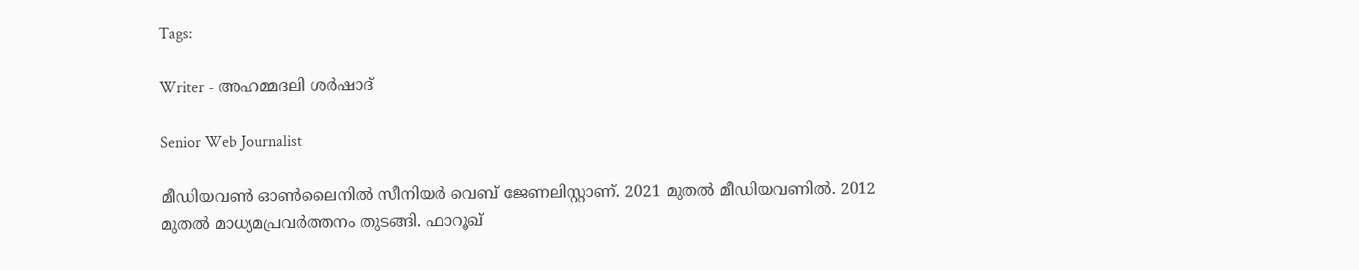Tags:

Writer - അഹമ്മദലി ശര്‍ഷാദ്

Senior Web Journalist

മീഡിയവൺ ഓൺലൈനിൽ സീനിയർ വെബ് ജേണലിസ്റ്റാണ്. 2021 മുതൽ മീഡിയവണിൽ. 2012 മുതൽ മാധ്യമപ്രവർത്തനം തുടങ്ങി. ഫാറൂഖ്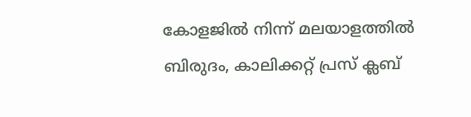കോളജിൽ നിന്ന് മലയാളത്തിൽ ബിരുദം, കാലിക്കറ്റ് പ്രസ് ക്ലബ്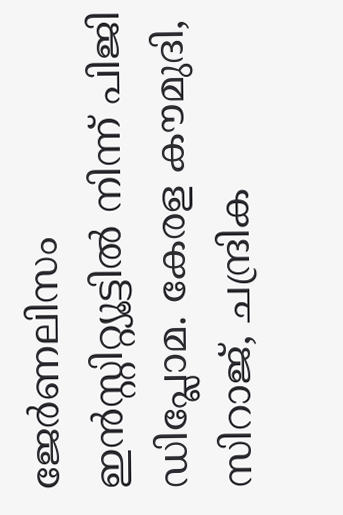ജേർണലിസം ഇൻസ്റ്റിറ്റ്യൂട്ടിൽ നിന്ന് പിജി ഡിപ്ലോമ. കേരള കൗമുദി, സിറാജ്, ചന്ദ്രിക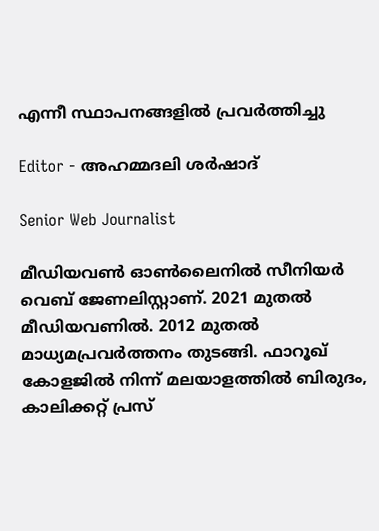എന്നീ സ്ഥാപനങ്ങളിൽ പ്രവർത്തിച്ചു

Editor - അഹമ്മദലി ശര്‍ഷാദ്

Senior Web Journalist

മീഡിയവൺ ഓൺലൈനിൽ സീനിയർ വെബ് ജേണലിസ്റ്റാണ്. 2021 മുതൽ മീഡിയവണിൽ. 2012 മുതൽ മാധ്യമപ്രവർത്തനം തുടങ്ങി. ഫാറൂഖ് കോളജിൽ നിന്ന് മലയാളത്തിൽ ബിരുദം, കാലിക്കറ്റ് പ്രസ്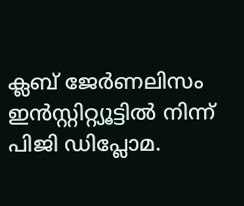ക്ലബ് ജേർണലിസം ഇൻസ്റ്റിറ്റ്യൂട്ടിൽ നിന്ന് പിജി ഡിപ്ലോമ.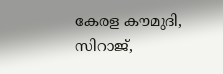കേരള കൗമുദി, സിറാജ്,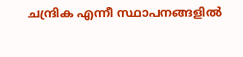ചന്ദ്രിക എന്നീ സ്ഥാപനങ്ങളിൽ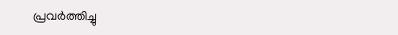പ്രവർത്തിച്ചു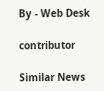By - Web Desk

contributor

Similar News